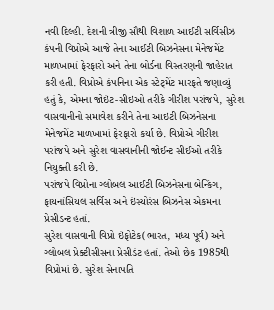નવી દિલ્હી. દેશની ત્રીજી સૌથી વિશાળ આઈટી સર્વિસીઝ કંપની વિપ્રોએ આજે તેના આઈટી બિઝનેસના મેનેજમેંટ માળખામાં ફેરફારો અને તેના બોર્ડના વિસ્તરણની જાહેરાત કરી હતી. વિપ્રોએ કંપનિના એક સ્ટેટ્મેંટ મારફતે જણાવ્યું હતું કે, એમના જોઇંટ-સીઇઓ તરીકે ગીરીશ પરાંજપે, સુરેશ વાસવાનીનો સમાવેશ કરીને તેના આઇટી બિઝનેસના મેનેજમેંટ માળખામાં ફેરફારો કર્યા છે. વિપ્રોએ ગીરીશ પરાંજપે અને સુરેશ વાસવાનીની જોઈન્ટ સીઈઓ તરીકે નિયુક્તી કરી છે.
પરાંજપે વિપ્રોના ગ્લોબલ આઈટી બિઝનેસના બેન્કિંગ, ફાયનાંસિયલ સર્વિસ અને ઇંસ્યોરંસ બિઝનેસ એકમના પ્રેસીડન્ટ હતાં.
સુરેશ વાસવાની વિપ્રો ઇંફોટેક(ભારત, મધ્ય પૂર્વ) અને ગ્લોબલ પ્રેક્ટીસીસના પ્રેસીડંટ હતાં. તેઓ છેક 1985થી વિપ્રોમાં છે. સુરેશ સેનાપતિ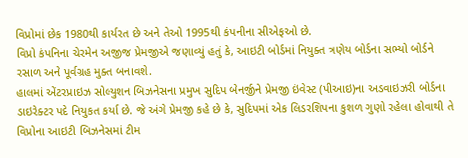વિપ્રોમાં છેક 1980થી કાર્યરત છે અને તેઓ 1995થી કંપનીના સીએફઓ છે.
વિપ્રો કંપનિના ચેરમેન અજીજ પ્રેમજીએ જણાવ્યું હતું કે, આઇટી બોર્ડમાં નિયુક્ત ત્રણેય બોર્ડના સભ્યો બોર્ડને રસાળ અને પૂર્વગ્રહ મુક્ત બનાવશે.
હાલમાં એંટરપ્રાઇઝ સોલ્યુશન બિઝનેસના પ્રમુખ સુદિપ બેનર્જીને પ્રેમજી ઇંવેસ્ટ (પીઆઇ)ના અડવાઇઝરી બોર્ડના ડાઇરેક્ટર પદે નિયુકત કર્યા છે. જે અંગે પ્રેમજી કહે છે કે, સુદિપમાં એક લિડરશિપના કુશળ ગુણો રહેલા હોવાથી તે વિપ્રોના આઇટી બિઝનેસમાં ટીમ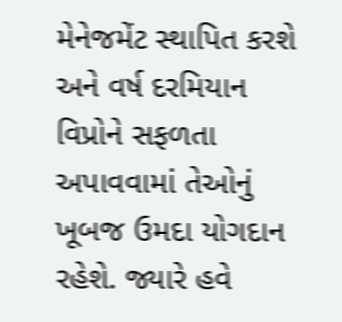મેનેજમેંટ સ્થાપિત કરશે અને વર્ષ દરમિયાન વિપ્રોને સફળતા અપાવવામાં તેઓનું ખૂબજ ઉમદા યોગદાન રહેશે. જ્યારે હવે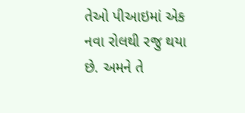તેઓ પીઆઇમાં એક નવા રોલથી રજુ થયા છે. અમને તે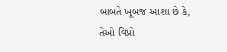બાબતે ખૂબજ આશા છે કે, તેઓ વિપ્રો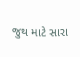જુથ માટે સારા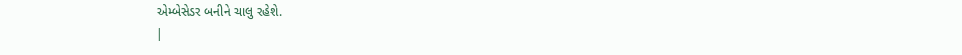એમ્બેસેડર બનીને ચાલુ રહેશે.
|